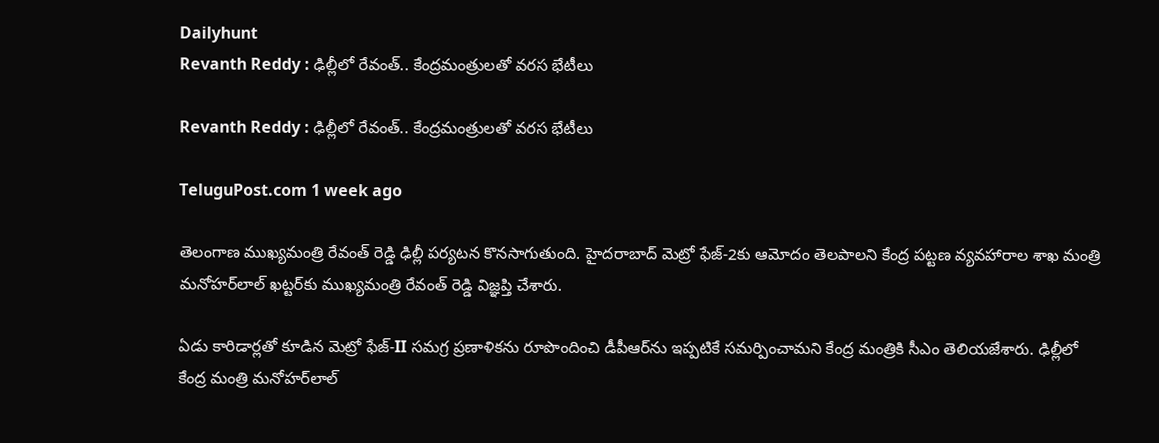Dailyhunt
Revanth Reddy : ఢిల్లీలో రేవంత్.. కేంద్రమంత్రులతో వరస భేటీలు

Revanth Reddy : ఢిల్లీలో రేవంత్.. కేంద్రమంత్రులతో వరస భేటీలు

TeluguPost.com 1 week ago

తెలంగాణ ముఖ్యమంత్రి రేవంత్ రెడ్డి ఢిల్లీ పర్యటన కొనసాగుతుంది. హైదరాబాద్ మెట్రో ఫేజ్‌-2కు ఆమోదం తెలపాలని కేంద్ర పట్టణ వ్యవహారాల శాఖ మంత్రి మనోహర్‌లాల్ ఖట్టర్‌కు ముఖ్యమంత్రి రేవంత్ రెడ్డి విజ్ఞప్తి చేశారు.

ఏడు కారిడార్లతో కూడిన మెట్రో ఫేజ్‌-II సమగ్ర ప్రణాళికను రూపొందించి డీపీఆర్‌ను ఇప్పటికే సమర్పించామని కేంద్ర మంత్రికి సీఎం తెలియజేశారు. ఢిల్లీలో కేంద్ర మంత్రి మనోహర్‌లాల్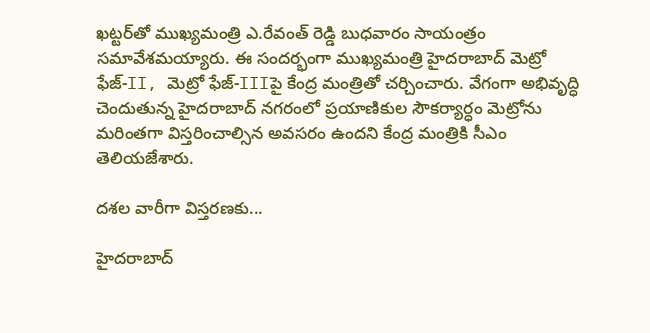ఖట్టర్‌తో ముఖ్యమంత్రి ఎ.రేవంత్ రెడ్డి బుధవారం సాయంత్రం సమావేశమయ్యారు. ఈ సందర్భంగా ముఖ్యమంత్రి హైదరాబాద్ మెట్రో ఫేజ్‌-II, మెట్రో ఫేజ్‌-IIIపై కేంద్ర మంత్రితో చర్చించారు. వేగంగా అభివృద్ధి చెందుతున్న హైదరాబాద్ నగరంలో ప్రయాణికుల సౌకర్యార్ధం మెట్రోను మరింతగా విస్తరించాల్సిన అవసరం ఉందని కేంద్ర మంత్రికి సీఎం తెలియజేశారు.

దశల వారీగా విస్తరణకు...

హైదరాబాద్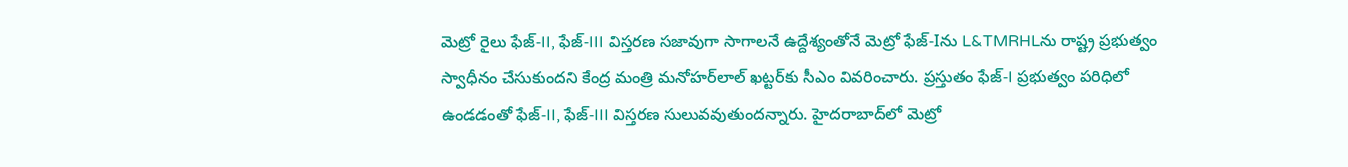మెట్రో రైలు ఫేజ్-II, ఫేజ్‌-III విస్తరణ సజావుగా సాగాలనే ఉద్దేశ్యంతోనే మెట్రో ఫేజ్‌-Iను L&TMRHLను రాష్ట్ర ప్రభుత్వం స్వాధీనం చేసుకుందని కేంద్ర మంత్రి మనోహర్‌లాల్ ఖట్టర్‌కు సీఎం వివరించారు. ప్రస్తుతం ఫేజ్-I ప్రభుత్వం పరిధిలో ఉండడంతో ఫేజ్‌-II, ఫేజ్‌-III విస్తరణ సులువవుతుందన్నారు. హైదరాబాద్‌లో మెట్రో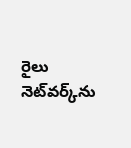రైలు నెట్‌వర్క్‌ను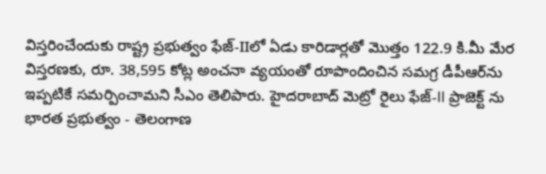విస్తరించేందుకు రాష్ట్ర ప్రభుత్వం ఫేజ్-IIలో ఏడు కారిడార్లతో మొత్తం 122.9 కి.మీ మేర విస్తరణకు, రూ. 38,595 కోట్ల అంచనా వ్యయంతో రూపొందించిన సమగ్ర డీపీఆర్‌ను ఇప్పటికే సమర్పించామని సీఎం తెలిపారు. హైదరాబాద్ మెట్రో రైలు ఫేజ్-II ప్రాజెక్ట్ ను భారత ప్రభుత్వం - తెలంగాణ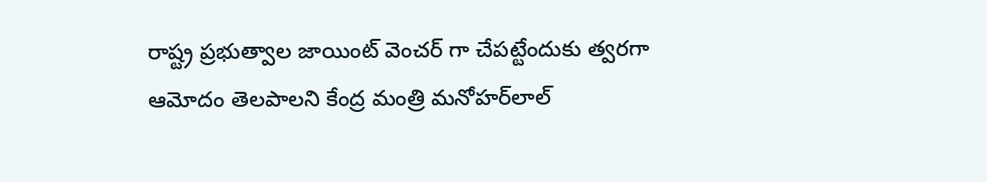రాష్ట్ర ప్రభుత్వాల జాయింట్ వెంచర్ గా చేపట్టేందుకు త్వరగా ఆమోదం తెలపాలని కేంద్ర మంత్రి మనోహర్‌లాల్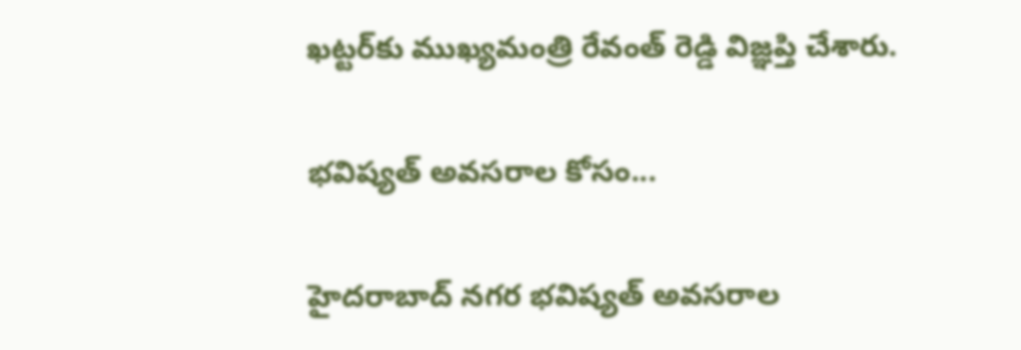ఖట్టర్‌కు ముఖ్యమంత్రి రేవంత్ రెడ్డి విజ్ఞప్తి చేశారు.

భవిష్యత్ అవసరాల కోసం...

హైదరాబాద్ నగర భవిష్యత్ అవసరాల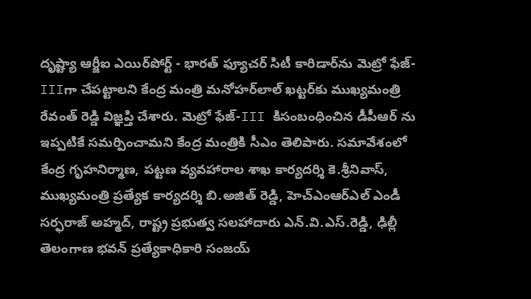దృష్ట్యా ఆర్జీఐ ఎయిర్‌పోర్ట్ - భారత్ ఫ్యూచర్ సిటీ కారిడార్‌ను మెట్రో ఫేజ్-IIIగా చేపట్టాలని కేంద్ర మంత్రి మనోహర్‌లాల్ ఖట్టర్‌కు ముఖ్యమంత్రి రేవంత్ రెడ్డి విజ్ఞప్తి చేశారు. మెట్రో ఫేజ్-III కిసంబంధించిన డీపీఆర్ ను ఇప్పటికే సమర్పించామని కేంద్ర మంత్రికి సీఎం తెలిపారు. సమావేశంలో కేంద్ర గృహనిర్మాణ, పట్టణ వ్యవహారాల శాఖ కార్యదర్శి కె.శ్రీనివాస్‌, ముఖ్యమంత్రి ప్రత్యేక కార్యదర్శి బి.అజిత్ రెడ్డి, హెచ్ఎంఆర్ఎల్ ఎండీ సర్ఫరాజ్ అహ్మద్‌, రాష్ట్ర ప్రభుత్వ సలహాదారు ఎన్‌.వి.ఎస్‌.రెడ్డి, ఢిల్లీ తెలంగాణ భవన్ ప్రత్యేకాధికారి సంజయ్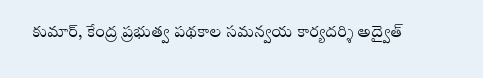కుమార్‌, కేంద్ర ప్రభుత్వ పథకాల సమన్వయ కార్యదర్శి అద్వైత్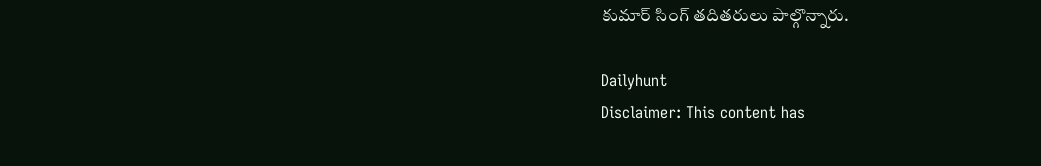కుమార్ సింగ్ తదితరులు పాల్గొన్నారు.

Dailyhunt
Disclaimer: This content has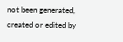not been generated, created or edited by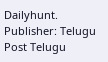Dailyhunt. Publisher: Telugu Post Telugu